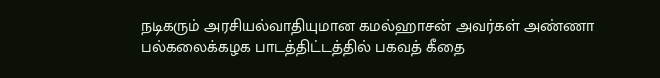நடிகரும் அரசியல்வாதியுமான கமல்ஹாசன் அவர்கள் அண்ணா பல்கலைக்கழக பாடத்திட்டத்தில் பகவத் கீதை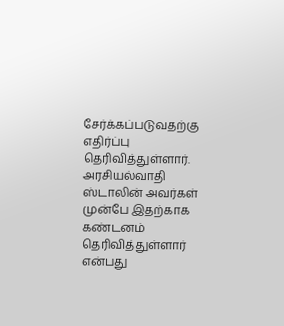சேர்க்கப்படுவதற்கு எதிர்ப்பு தெரிவித்துள்ளார். அரசியல்வாதி ஸ்டாலின் அவர்கள் முன்பே இதற்காக கண்டனம் தெரிவித்துள்ளார் என்பது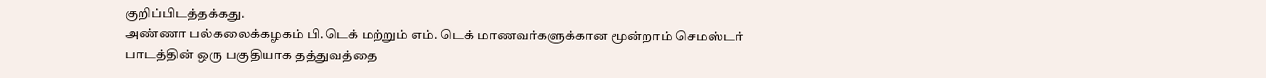குறிப்பிடத்தக்கது.
அண்ணா பல்கலைக்கழகம் பி.டெக் மற்றும் எம். டெக் மாணவர்களுக்கான மூன்றாம் செமஸ்டர் பாடத்தின் ஒரு பகுதியாக தத்துவத்தை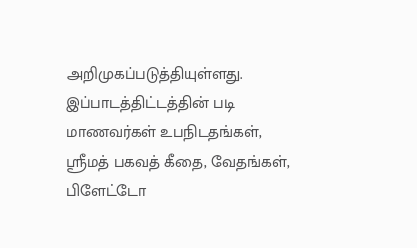அறிமுகப்படுத்தியுள்ளது. இப்பாடத்திட்டத்தின் படி மாணவர்கள் உபநிடதங்கள், ஸ்ரீமத் பகவத் கீதை, வேதங்கள், பிளேட்டோ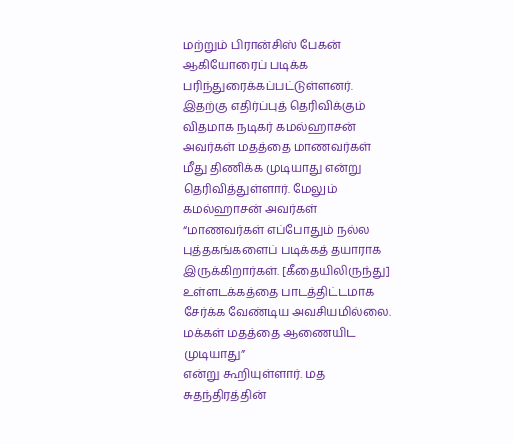மற்றும் பிரான்சிஸ் பேகன் ஆகியோரைப் படிக்க பரிந்துரைக்கப்பட்டுள்ளனர். இதற்கு எதிர்ப்புத் தெரிவிக்கும் விதமாக நடிகர் கமல்ஹாசன் அவர்கள் மதத்தை மாணவர்கள் மீது திணிக்க முடியாது என்று தெரிவித்துள்ளார். மேலும் கமல்ஹாசன் அவர்கள்
“மாணவர்கள் எப்போதும் நல்ல புத்தகங்களைப் படிக்கத் தயாராக இருக்கிறார்கள். [கீதையிலிருந்து] உள்ளடக்கத்தை பாடத்திட்டமாக சேர்க்க வேண்டிய அவசியமில்லை. மக்கள் மதத்தை ஆணையிட முடியாது”
என்று கூறியுள்ளார். மத சுதந்திரத்தின்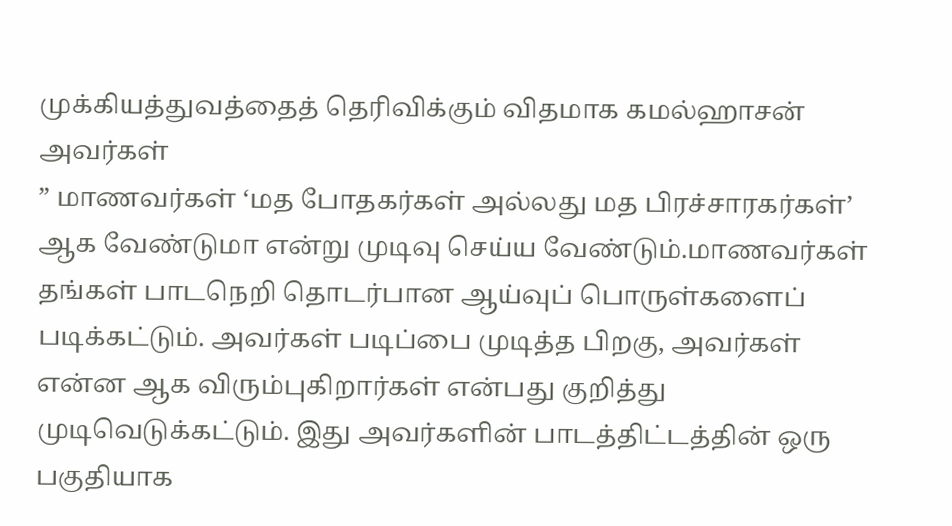முக்கியத்துவத்தைத் தெரிவிக்கும் விதமாக கமல்ஹாசன் அவர்கள்
” மாணவர்கள் ‘மத போதகர்கள் அல்லது மத பிரச்சாரகர்கள்’ ஆக வேண்டுமா என்று முடிவு செய்ய வேண்டும்.மாணவர்கள் தங்கள் பாடநெறி தொடர்பான ஆய்வுப் பொருள்களைப் படிக்கட்டும். அவர்கள் படிப்பை முடித்த பிறகு, அவர்கள் என்ன ஆக விரும்புகிறார்கள் என்பது குறித்து முடிவெடுக்கட்டும். இது அவர்களின் பாடத்திட்டத்தின் ஒரு பகுதியாக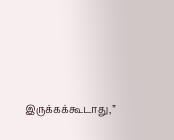இருக்கக்கூடாது,”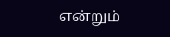என்றும்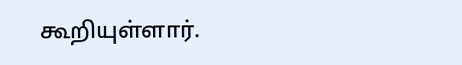கூறியுள்ளார்.